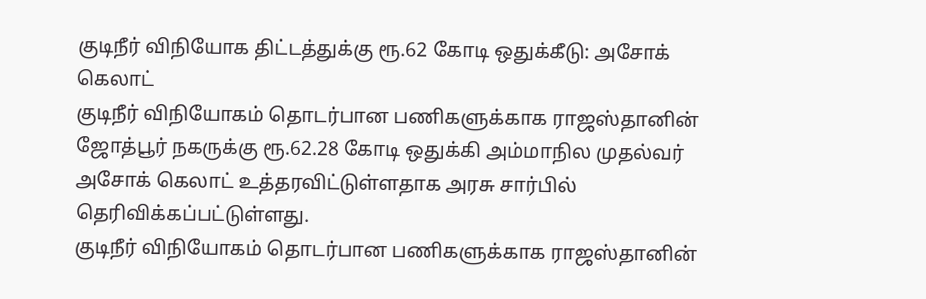குடிநீர் விநியோக திட்டத்துக்கு ரூ.62 கோடி ஒதுக்கீடு: அசோக் கெலாட்
குடிநீர் விநியோகம் தொடர்பான பணிகளுக்காக ராஜஸ்தானின் ஜோத்பூர் நகருக்கு ரூ.62.28 கோடி ஒதுக்கி அம்மாநில முதல்வர் அசோக் கெலாட் உத்தரவிட்டுள்ளதாக அரசு சார்பில் தெரிவிக்கப்பட்டுள்ளது.
குடிநீர் விநியோகம் தொடர்பான பணிகளுக்காக ராஜஸ்தானின்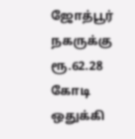ஜோத்பூர் நகருக்கு ரூ.62.28 கோடி ஒதுக்கி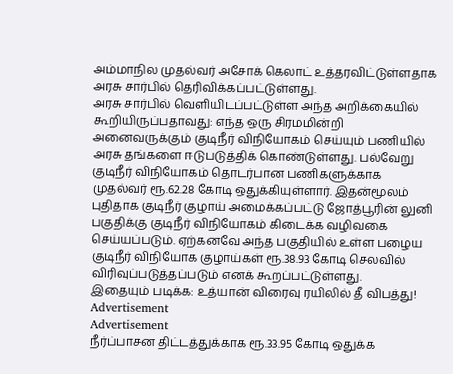அம்மாநில முதல்வர் அசோக் கெலாட் உத்தரவிட்டுள்ளதாக அரசு சார்பில் தெரிவிக்கப்பட்டுள்ளது.
அரசு சார்பில் வெளியிடப்பட்டுள்ள அந்த அறிக்கையில் கூறியிருப்பதாவது: எந்த ஒரு சிரமமின்றி அனைவருக்கும் குடிநீர் விநியோகம் செய்யும் பணியில் அரசு தங்களை ஈடுபடுத்திக் கொண்டுள்ளது. பல்வேறு குடிநீர் விநியோகம் தொடர்பான பணிகளுக்காக முதல்வர் ரூ.62.28 கோடி ஒதுக்கியுள்ளார். இதன்மூலம் புதிதாக குடிநீர் குழாய் அமைக்கப்பட்டு ஜோத்பூரின் லுனி பகுதிக்கு குடிநீர் விநியோகம் கிடைக்க வழிவகை செய்யப்படும். ஏற்கனவே அந்த பகுதியில் உள்ள பழைய குடிநீர் விநியோக குழாய்கள் ரூ.38.93 கோடி செலவில் விரிவுப்படுத்தப்படும் எனக் கூறப்பட்டுள்ளது.
இதையும் படிக்க: உத்யான் விரைவு ரயிலில் தீ விபத்து!
Advertisement
Advertisement
நீர்ப்பாசன திட்டத்துக்காக ரூ.33.95 கோடி ஒதுக்க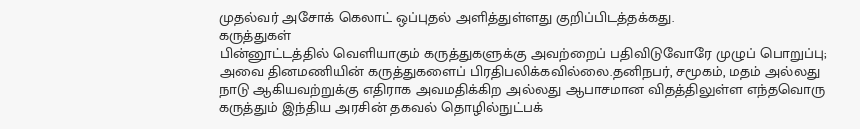முதல்வர் அசோக் கெலாட் ஒப்புதல் அளித்துள்ளது குறிப்பிடத்தக்கது.
கருத்துகள்
பின்னூட்டத்தில் வெளியாகும் கருத்துகளுக்கு அவற்றைப் பதிவிடுவோரே முழுப் பொறுப்பு; அவை தினமணியின் கருத்துகளைப் பிரதிபலிக்கவில்லை.தனிநபர், சமூகம், மதம் அல்லது நாடு ஆகியவற்றுக்கு எதிராக அவமதிக்கிற அல்லது ஆபாசமான விதத்திலுள்ள எந்தவொரு கருத்தும் இந்திய அரசின் தகவல் தொழில்நுட்பக்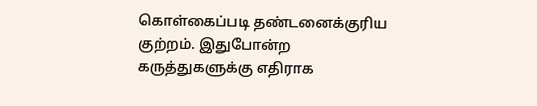கொள்கைப்படி தண்டனைக்குரிய குற்றம். இதுபோன்ற கருத்துகளுக்கு எதிராக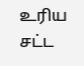உரிய சட்ட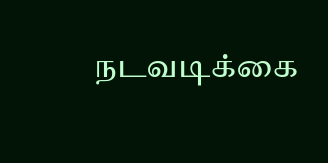நடவடிக்கை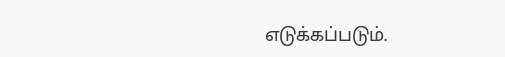எடுக்கப்படும்.